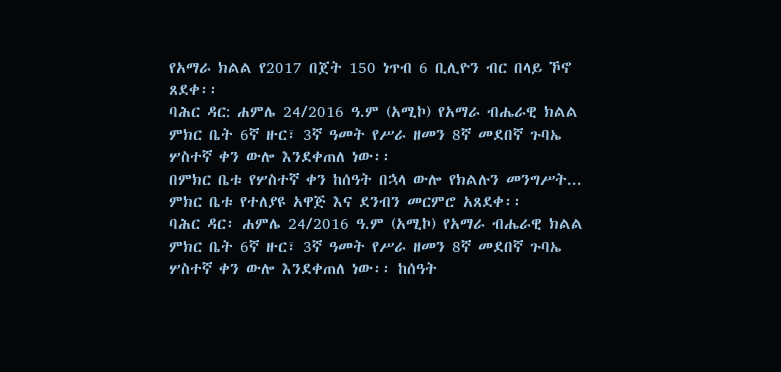የአማራ ክልል የ2017 በጀት 150 ነጥብ 6 ቢሊዮን ብር በላይ ኾኖ ጸደቀ፡፡
ባሕር ዳር: ሐምሌ 24/2016 ዓ.ም (አሚኮ) የአማራ ብሔራዊ ክልል ምክር ቤት 6ኛ ዙር፣ 3ኛ ዓመት የሥራ ዘመን 8ኛ መደበኛ ጉባኤ ሦስተኛ ቀን ውሎ እንደቀጠለ ነው፡፡
በምክር ቤቱ የሦስተኛ ቀን ከሰዓት በኋላ ውሎ የክልሉን መንግሥት...
ምክር ቤቱ የተለያዩ አዋጅ እና ደንብን መርምሮ አጸደቀ፡፡
ባሕር ዳር፡ ሐምሌ 24/2016 ዓ.ም (አሚኮ) የአማራ ብሔራዊ ክልል ምክር ቤት 6ኛ ዙር፣ 3ኛ ዓመት የሥራ ዘመን 8ኛ መደበኛ ጉባኤ ሦስተኛ ቀን ውሎ እንደቀጠለ ነው፡፡ ከሰዓት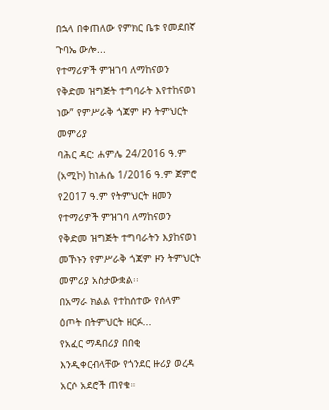በኋላ በቀጠለው የምክር ቤቱ የመደበኛ ጉባኤ ውሎ...
የተማሪዎች ምዝገባ ለማከናወን የቅድመ ዝግጅት ተግባራት እየተከናወነ ነው” የምሥራቅ ጎጃም ዞን ትምህርት መምሪያ
ባሕር ዳር: ሐምሌ 24/2016 ዓ.ም (አሚኮ) ከነሐሴ 1/2016 ዓ.ም ጀምሮ የ2017 ዓ.ም የትምህርት ዘመን የተማሪዎች ምዝገባ ለማከናወን የቅድመ ዝግጅት ተግባራትን እያከናወነ መኾኑን የምሥራቅ ጎጃም ዞን ትምህርት መምሪያ አስታውቋል፡፡
በአማራ ክልል የተከሰተው የሰላም ዕጦት በትምህርት ዘርፉ...
የአፈር ማዳበሪያ በበቂ እንዲቀርብላቸው የጎንደር ዙሪያ ወረዳ አርሶ አደሮች ጠየቁ።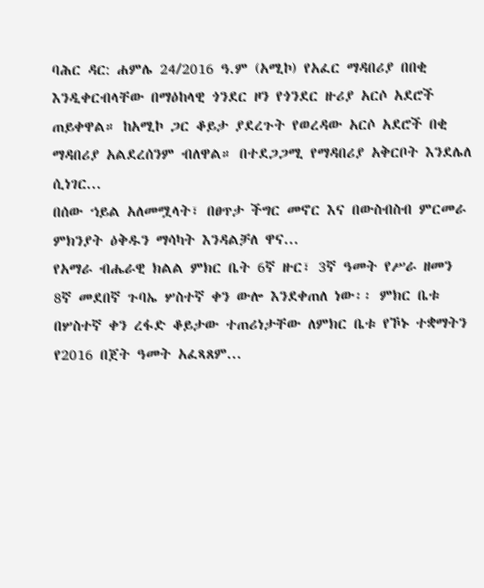ባሕር ዳር: ሐምሌ 24/2016 ዓ.ም (አሚኮ) የአፈር ማዳበሪያ በበቂ እንዲቀርብላቸው በማዕከላዊ ጎንደር ዞን የጎንደር ዙሪያ አርሶ አደሮች ጠይቀዋል። ከአሚኮ ጋር ቆይታ ያደረጉት የወረዳው አርሶ አደሮች በቂ ማዳበሪያ አልደረሰንም ብለዋል። በተደጋጋሚ የማዳበሪያ አቅርቦት እንደሌለ ሲነገር...
በሰው ኀይል አለመሟላት፣ በፀጥታ ችግር መኖር እና በውስብስብ ምርመራ ምክንያት ዕቅዱን ማሳካት እንዳልቻለ ዋና...
የአማራ ብሔራዊ ክልል ምክር ቤት 6ኛ ዙር፣ 3ኛ ዓመት የሥራ ዘመን 8ኛ መደበኛ ጉባኤ ሦስተኛ ቀን ውሎ እንደቀጠለ ነው፡፡ ምክር ቤቱ በሦስተኛ ቀን ረፋድ ቆይታው ተጠሪነታቸው ለምክር ቤቱ የኾኑ ተቋማትን የ2016 በጀት ዓመት አፈጻጸም...